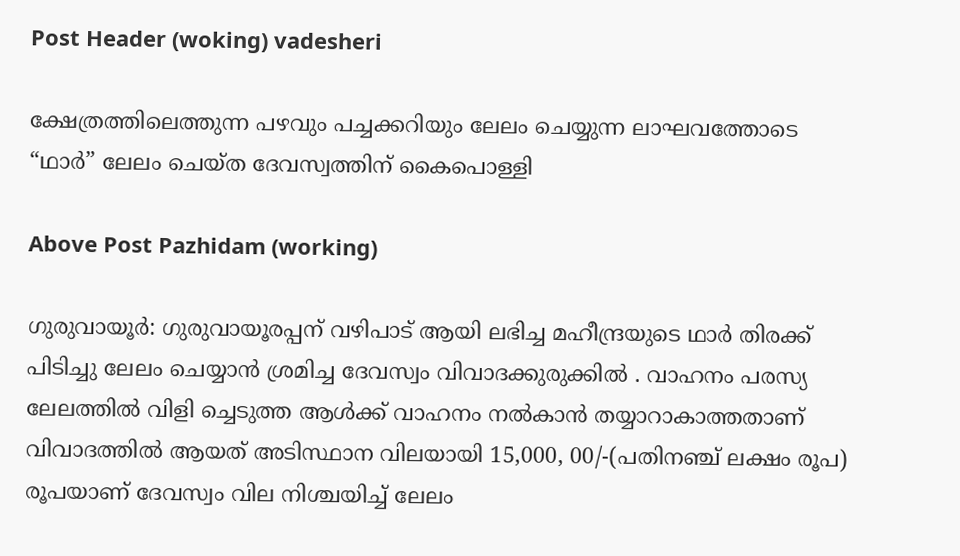Post Header (woking) vadesheri

ക്ഷേത്രത്തിലെത്തുന്ന പഴവും പച്ചക്കറിയും ലേലം ചെയ്യുന്ന ലാഘവത്തോടെ “ഥാർ” ലേലം ചെയ്ത ദേവസ്വത്തിന് കൈപൊള്ളി

Above Post Pazhidam (working)

ഗുരുവായൂര്‍: ഗുരുവായൂരപ്പന് വഴിപാട് ആയി ലഭിച്ച മഹീന്ദ്രയുടെ ഥാര്‍ തിരക്ക് പിടിച്ചു ലേലം ചെയ്യാൻ ശ്രമിച്ച ദേവസ്വം വിവാദക്കുരുക്കിൽ . വാഹനം പരസ്യ ലേലത്തിൽ വിളി ച്ചെടുത്ത ആൾക്ക് വാഹനം നൽകാൻ തയ്യാറാകാത്തതാണ് വിവാദത്തിൽ ആയത് അടിസ്ഥാന വിലയായി 15,000, 00/-(പതിനഞ്ച് ലക്ഷം രൂപ) രൂപയാണ് ദേവസ്വം വില നിശ്ചയിച്ച് ലേലം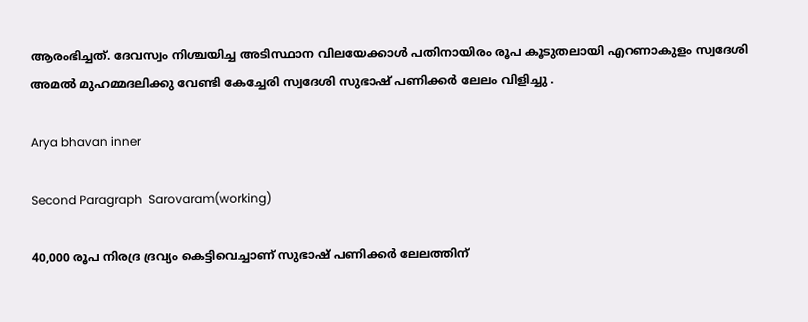ആരംഭിച്ചത്. ദേവസ്വം നിശ്ചയിച്ച അടിസ്ഥാന വിലയേക്കാള്‍ പതിനായിരം രൂപ കൂടുതലായി എറണാകുളം സ്വദേശി അമല്‍ മുഹമ്മദലിക്കു വേണ്ടി കേച്ചേരി സ്വദേശി സുഭാഷ് പണിക്കർ ലേലം വിളിച്ചു .

Arya bhavan inner

Second Paragraph  Sarovaram(working)

40,000 രൂപ നിരദ്ര ദ്രവ്യം കെട്ടിവെച്ചാണ് സുഭാഷ് പണിക്കർ ലേലത്തിന്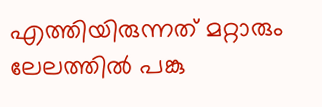എത്തിയിരുന്നത് മറ്റാരും ലേലത്തിൽ പങ്കു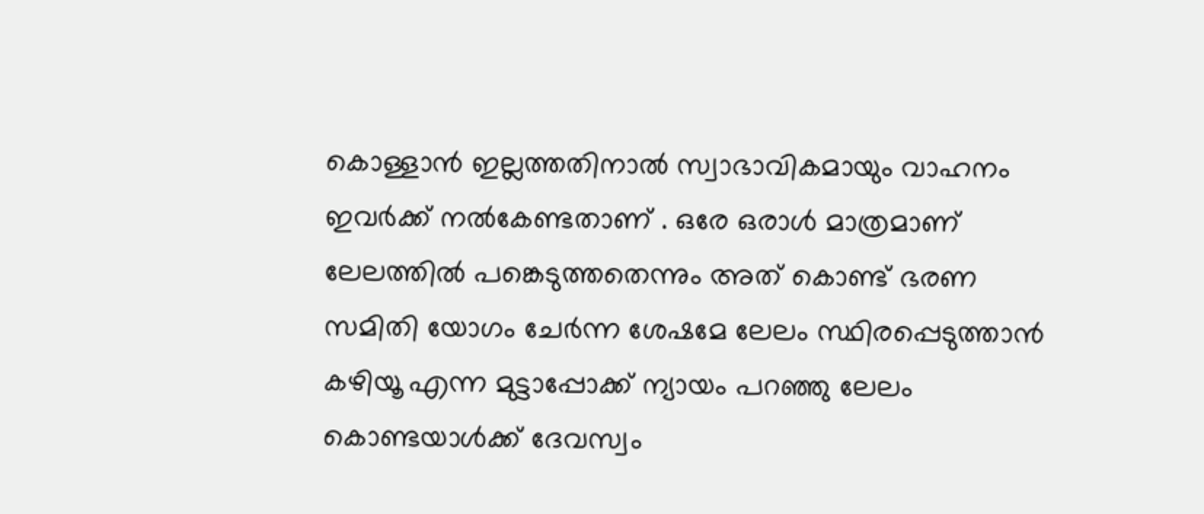കൊള്ളാൻ ഇല്ലത്തതിനാൽ സ്വാഭാവികമായും വാഹനം ഇവർക്ക് നൽകേണ്ടതാണ് . ഒരേ ഒരാൾ മാത്രമാണ് ലേലത്തിൽ പങ്കെടുത്തതെന്നും അത് കൊണ്ട് ഭരണ സമിതി യോഗം ചേർന്ന ശേഷമേ ലേലം സ്ഥിരപ്പെടുത്താൻ കഴിയൂ എന്ന മുട്ടാപ്പോക്ക് ന്യായം പറഞ്ഞു ലേലം കൊണ്ടയാൾക്ക് ദേവസ്വം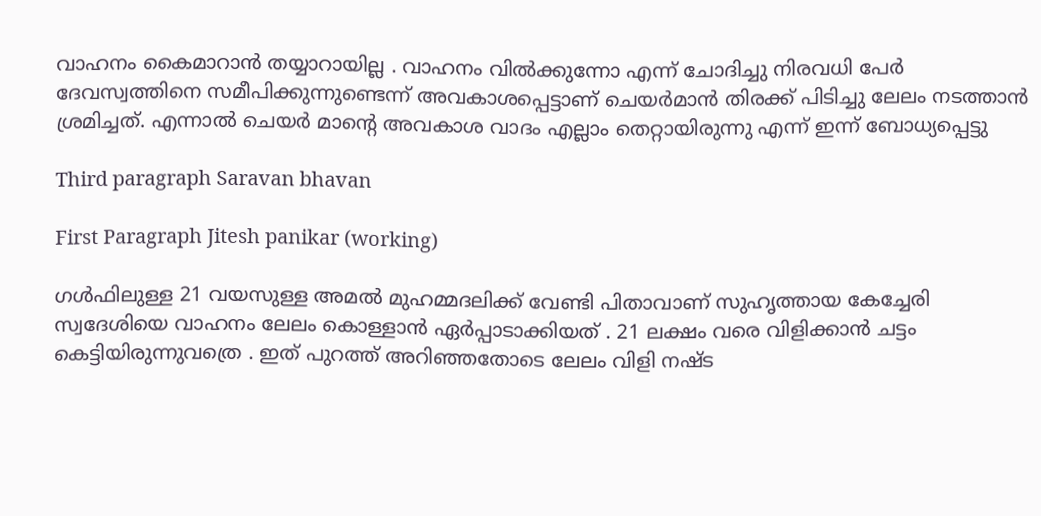വാഹനം കൈമാറാൻ തയ്യാറായില്ല . വാഹനം വിൽക്കുന്നോ എന്ന് ചോദിച്ചു നിരവധി പേർ ദേവസ്വത്തിനെ സമീപിക്കുന്നുണ്ടെന്ന് അവകാശപ്പെട്ടാണ് ചെയർമാൻ തിരക്ക് പിടിച്ചു ലേലം നടത്താൻ ശ്രമിച്ചത്. എന്നാൽ ചെയർ മാന്റെ അവകാശ വാദം എല്ലാം തെറ്റായിരുന്നു എന്ന് ഇന്ന് ബോധ്യപ്പെട്ടു

Third paragraph Saravan bhavan

First Paragraph Jitesh panikar (working)

ഗൾഫിലുള്ള 21 വയസുള്ള അമൽ മുഹമ്മദലിക്ക് വേണ്ടി പിതാവാണ് സുഹൃത്തായ കേച്ചേരി സ്വദേശിയെ വാഹനം ലേലം കൊള്ളാൻ ഏർപ്പാടാക്കിയത് . 21 ലക്ഷം വരെ വിളിക്കാൻ ചട്ടം കെട്ടിയിരുന്നുവത്രെ . ഇത് പുറത്ത് അറിഞ്ഞതോടെ ലേലം വിളി നഷ്ട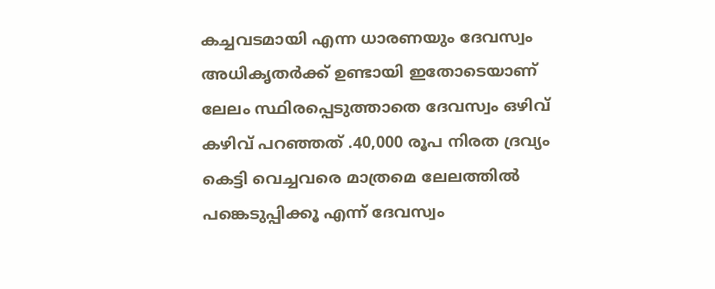കച്ചവടമായി എന്ന ധാരണയും ദേവസ്വം അധികൃതർക്ക് ഉണ്ടായി ഇതോടെയാണ് ലേലം സ്ഥിരപ്പെടുത്താതെ ദേവസ്വം ഒഴിവ് കഴിവ് പറഞ്ഞത് .40,000 രൂപ നിരത ദ്രവ്യം കെട്ടി വെച്ചവരെ മാത്രമെ ലേലത്തിൽ പങ്കെടുപ്പിക്കൂ എന്ന് ദേവസ്വം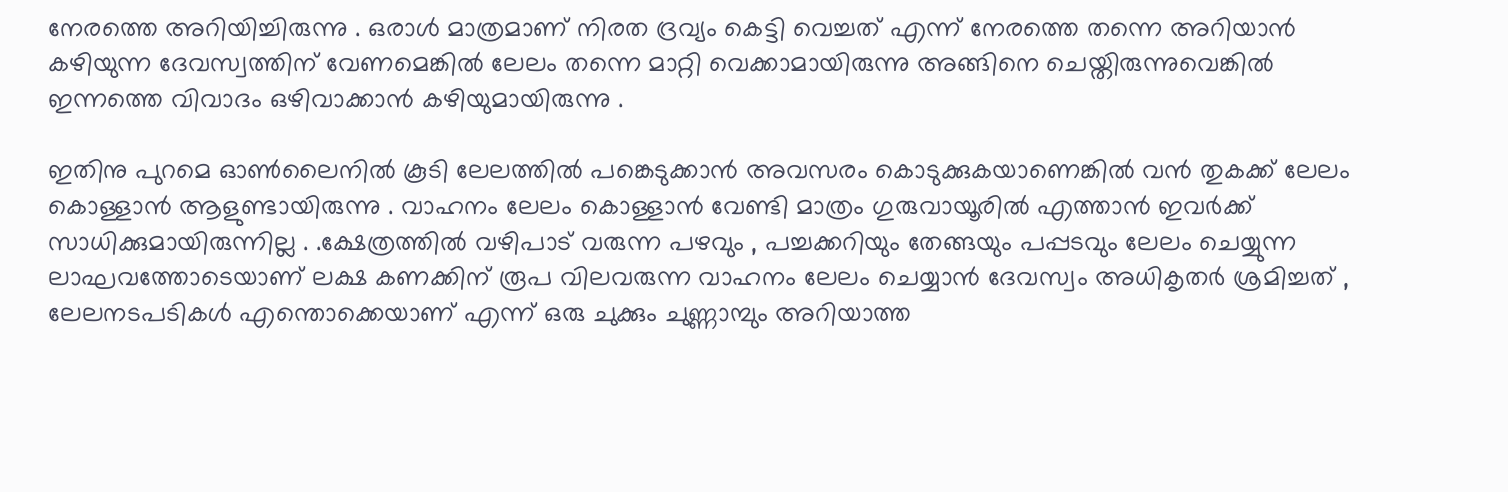നേരത്തെ അറിയിച്ചിരുന്നു . ഒരാൾ മാത്രമാണ് നിരത ദ്രവ്യം കെട്ടി വെച്ചത് എന്ന് നേരത്തെ തന്നെ അറിയാൻ കഴിയുന്ന ദേവസ്വത്തിന് വേണമെങ്കിൽ ലേലം തന്നെ മാറ്റി വെക്കാമായിരുന്നു അങ്ങിനെ ചെയ്തിരുന്നുവെങ്കിൽ ഇന്നത്തെ വിവാദം ഒഴിവാക്കാൻ കഴിയുമായിരുന്നു .

ഇതിനു പുറമെ ഓൺലൈനിൽ കൂടി ലേലത്തിൽ പങ്കെടുക്കാൻ അവസരം കൊടുക്കുകയാണെങ്കിൽ വൻ തുകക്ക് ലേലം കൊള്ളാൻ ആളുണ്ടായിരുന്നു . വാഹനം ലേലം കൊള്ളാൻ വേണ്ടി മാത്രം ഗുരുവായൂരിൽ എത്താൻ ഇവർക്ക് സാധിക്കുമായിരുന്നില്ല . .ക്ഷേത്രത്തിൽ വഴിപാട് വരുന്ന പഴവും , പച്ചക്കറിയും തേങ്ങയും പപ്പടവും ലേലം ചെയ്യുന്ന ലാഘവത്തോടെയാണ് ലക്ഷ കണക്കിന് രൂപ വിലവരുന്ന വാഹനം ലേലം ചെയ്യാൻ ദേവസ്വം അധികൃതർ ശ്രമിച്ചത് , ലേലനടപടികൾ എന്തൊക്കെയാണ് എന്ന് ഒരു ചുക്കും ചുണ്ണാമ്പും അറിയാത്ത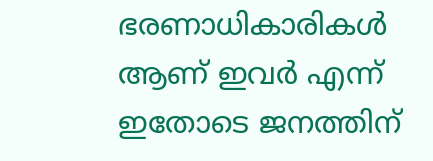ഭരണാധികാരികൾ ആണ് ഇവർ എന്ന് ഇതോടെ ജനത്തിന്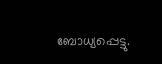ബോധ്യപ്പെട്ടു.